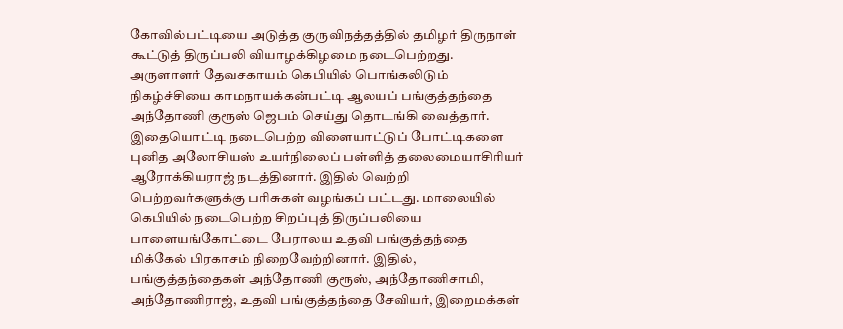கோவில்பட்டியை அடுத்த குருவிநத்தத்தில் தமிழர் திருநாள் கூட்டுத் திருப்பலி வியாழக்கிழமை நடைபெற்றது.
அருளாளர் தேவசகாயம் கெபியில் பொங்கலிடும் நிகழ்ச்சியை காமநாயக்கன்பட்டி ஆலயப் பங்குத்தந்தை அந்தோணி குரூஸ் ஜெபம் செய்து தொடங்கி வைத்தார். இதையொட்டி நடைபெற்ற விளையாட்டுப் போட்டிகளை புனித அலோசியஸ் உயர்நிலைப் பள்ளித் தலைமையாசிரியர் ஆரோக்கியராஜ் நடத்தினார். இதில் வெற்றி பெற்றவர்களுக்கு பரிசுகள் வழங்கப் பட்டது. மாலையில் கெபியில் நடைபெற்ற சிறப்புத் திருப்பலியை பாளையங்கோட்டை பேராலய உதவி பங்குத்தந்தை மிக்கேல் பிரகாசம் நிறைவேற்றினார். இதில், பங்குத்தந்தைகள் அந்தோணி குரூஸ், அந்தோணிசாமி, அந்தோணிராஜ், உதவி பங்குத்தந்தை சேவியர், இறைமக்கள்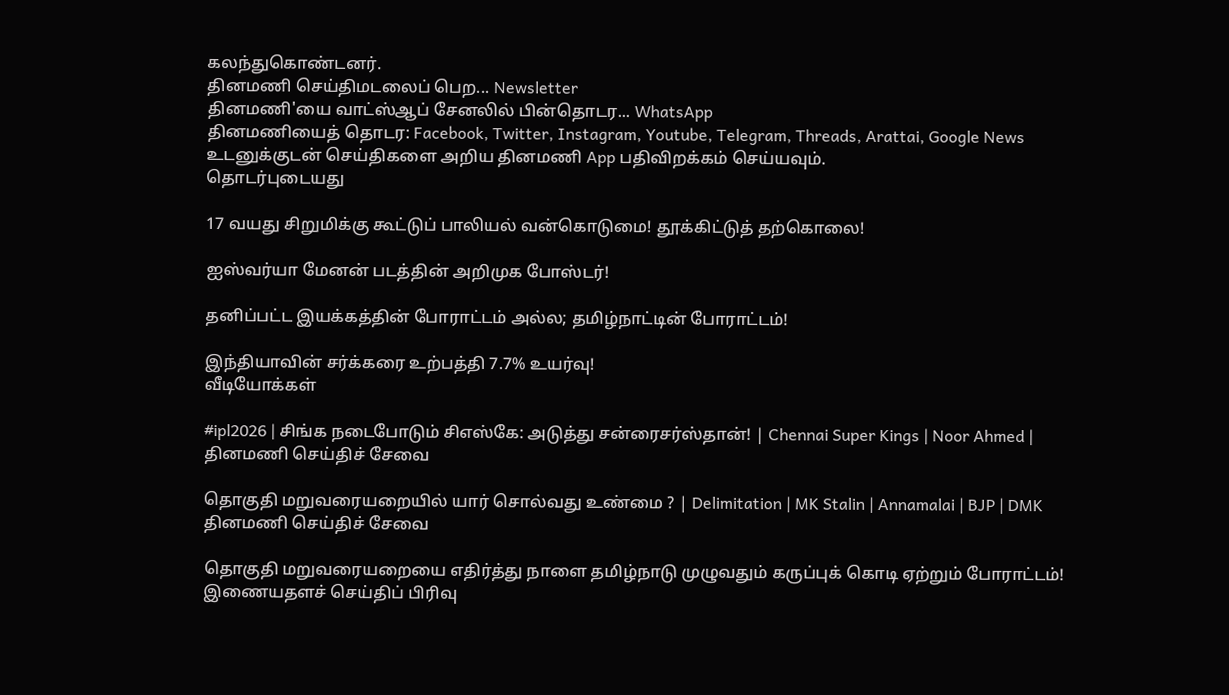கலந்துகொண்டனர்.
தினமணி செய்திமடலைப் பெற... Newsletter
தினமணி'யை வாட்ஸ்ஆப் சேனலில் பின்தொடர... WhatsApp
தினமணியைத் தொடர: Facebook, Twitter, Instagram, Youtube, Telegram, Threads, Arattai, Google News
உடனுக்குடன் செய்திகளை அறிய தினமணி App பதிவிறக்கம் செய்யவும்.
தொடர்புடையது

17 வயது சிறுமிக்கு கூட்டுப் பாலியல் வன்கொடுமை! தூக்கிட்டுத் தற்கொலை!

ஐஸ்வர்யா மேனன் படத்தின் அறிமுக போஸ்டர்!

தனிப்பட்ட இயக்கத்தின் போராட்டம் அல்ல; தமிழ்நாட்டின் போராட்டம்!

இந்தியாவின் சர்க்கரை உற்பத்தி 7.7% உயர்வு!
வீடியோக்கள்

#ipl2026 | சிங்க நடைபோடும் சிஎஸ்கே: அடுத்து சன்ரைசர்ஸ்தான்! | Chennai Super Kings | Noor Ahmed |
தினமணி செய்திச் சேவை

தொகுதி மறுவரையறையில் யார் சொல்வது உண்மை ? | Delimitation | MK Stalin | Annamalai | BJP | DMK
தினமணி செய்திச் சேவை

தொகுதி மறுவரையறையை எதிர்த்து நாளை தமிழ்நாடு முழுவதும் கருப்புக் கொடி ஏற்றும் போராட்டம்!
இணையதளச் செய்திப் பிரிவு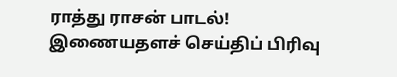ராத்து ராசன் பாடல்!
இணையதளச் செய்திப் பிரிவு